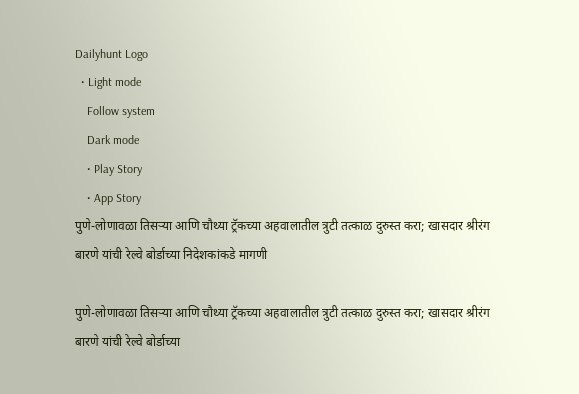Dailyhunt Logo
  • Light mode
    Follow system
    Dark mode
    • Play Story
    • App Story
पुणे-लोणावळा तिसऱ्या आणि चौथ्या ट्रॅकच्या अहवालातील त्रुटी तत्काळ दुरुस्त करा; खासदार श्रीरंग बारणे यांची रेल्वे बोर्डाच्या निदेशकांकडे मागणी

पुणे-लोणावळा तिसऱ्या आणि चौथ्या ट्रॅकच्या अहवालातील त्रुटी तत्काळ दुरुस्त करा; खासदार श्रीरंग बारणे यांची रेल्वे बोर्डाच्या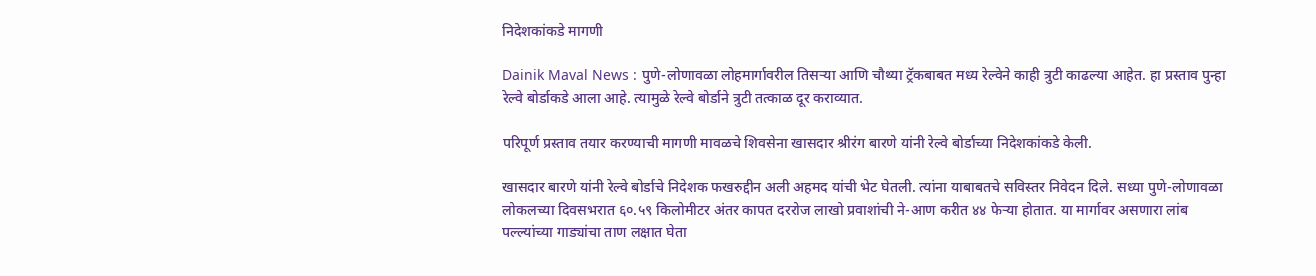निदेशकांकडे मागणी

Dainik Maval News : पुणे-लोणावळा लोहमार्गावरील तिसऱ्या आणि चौथ्या ट्रॅकबाबत मध्य रेल्वेने काही त्रुटी काढल्या आहेत. हा प्रस्ताव पुन्हा रेल्वे बोर्डाकडे आला आहे. त्यामुळे रेल्वे बोर्डाने त्रुटी तत्काळ दूर कराव्यात.

परिपूर्ण प्रस्ताव तयार करण्याची मागणी मावळचे शिवसेना खासदार श्रीरंग बारणे यांनी रेल्वे बोर्डाच्या निदेशकांकडे केली.

खासदार बारणे यांनी रेल्वे बोर्डाचे निदेशक फखरुद्दीन अली अहमद यांची भेट घेतली. त्यांना याबाबतचे सविस्तर निवेदन दिले. सध्या पुणे-लोणावळा लोकलच्या दिवसभरात ६०.५९ किलोमीटर अंतर कापत दररोज लाखो प्रवाशांची ने-आण करीत ४४ फेऱ्या होतात. या मार्गावर असणारा लांब पल्ल्यांच्या गाड्यांचा ताण लक्षात घेता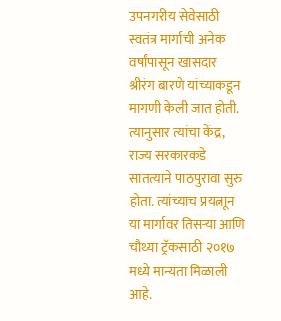उपनगरीय सेवेसाठी स्वतंत्र मार्गाची अनेक वर्षांपासून खासदार श्रीरंग बारणे यांच्याकडून मागणी केली जात होती. त्यानुसार त्यांचा केंद्र, राज्य सरकारकडे सातत्याने पाठपुरावा सुरु होता. त्यांच्याच प्रयत्नाून या मार्गावर तिसऱ्या आणि चौथ्या ट्रॅकसाठी २०१७ मध्ये मान्यता मिळाली आहे.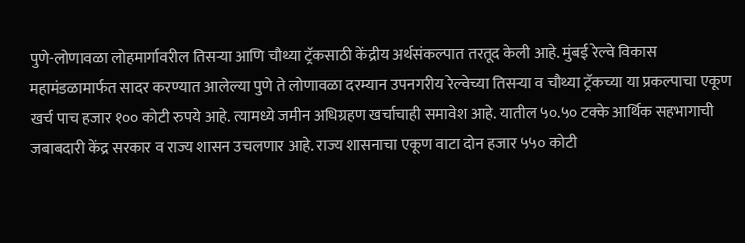पुणे-लोणावळा लोहमार्गावरील तिसऱ्या आणि चौथ्या ट्रॅकसाठी केंद्रीय अर्थसंकल्पात तरतूद केली आहे. मुंबई रेल्वे विकास महामंडळामार्फत सादर करण्यात आलेल्या पुणे ते लोणावळा दरम्यान उपनगरीय रेल्वेच्या तिसऱ्या व चौथ्या ट्रॅकच्या या प्रकल्पाचा एकूण खर्च पाच हजार १०० कोटी रुपये आहे. त्यामध्ये जमीन अधिग्रहण खर्चाचाही समावेश आहे. यातील ५०.५० टक्के आर्थिक सहभागाची जबाबदारी केंद्र सरकार व राज्य शासन उचलणार आहे. राज्य शासनाचा एकूण वाटा दोन हजार ५५० कोटी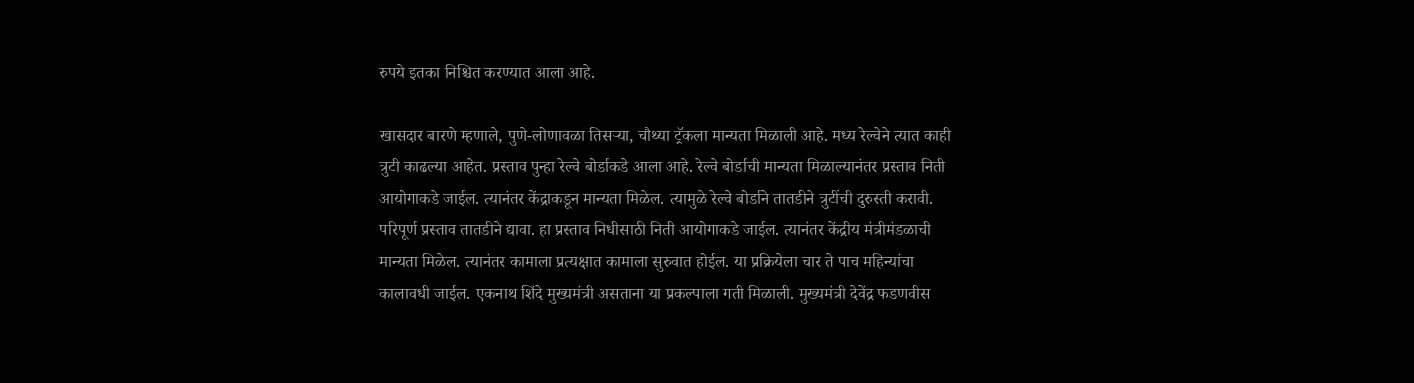रुपये इतका निश्चित करण्यात आला आहे.

खासदार बारणे म्हणाले, पुणे-लोणावळा तिसऱ्या, चौथ्या ट्रॅकला मान्यता मिळाली आहे. मध्य रेल्वेने त्यात काही त्रुटी काढल्या आहेत. प्रस्ताव पुन्हा रेल्वे बोर्डाकडे आला आहे. रेल्वे बोर्डाची मान्यता मिळाल्यानंतर प्रस्ताव निती आयोगाकडे जाईल. त्यानंतर केंद्राकडून मान्यता मिळेल. त्यामुळे रेल्वे बोर्डाने तातडीने त्रुटींची दुरुस्ती करावी. परिपूर्ण प्रस्ताव तातडीने द्यावा. हा प्रस्ताव निधीसाठी निती आयोगाकडे जाईल. त्यानंतर केंद्रीय मंत्रीमंडळाची मान्यता मिळेल. त्यानंतर कामाला प्रत्यक्षात कामाला सुरुवात होईल. या प्रक्रियेला चार ते पाच महिन्यांचा कालावधी जाईल. एकनाथ शिंदे मुख्यमंत्री असताना या प्रकल्पाला गती मिळाली. मुख्यमंत्री देवेंद्र फडणवीस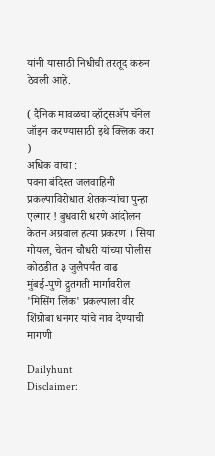यांनी यासाठी निधीची तरतूद करुन ठेवली आहे.

( दैनिक मावळचा व्हॉट्सअ‍ॅप चॅनेल जॉइन करण्यासाठी इथे क्लिक करा )
अधिक वाचा :
पवना बंदिस्त जलवाहिनी प्रकल्पाविरोधात शेतकऱ्यांचा पुन्हा एल्गार ! बुधवारी धरणे आंदोलन
केतन अग्रवाल हत्या प्रकरण । सिया गोयल, चेतन चौधरी यांच्या पोलीस कोठडीत ३ जुलैपर्यंत वाढ
मुंबई-पुणे द्रुतगती मार्गावरील 'मिसिंग लिंक' प्रकल्पाला वीर शिंग्रोबा धनगर यांचे नाव देण्याची मागणी

Dailyhunt
Disclaimer: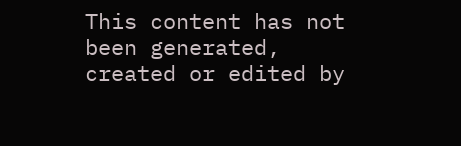This content has not been generated, created or edited by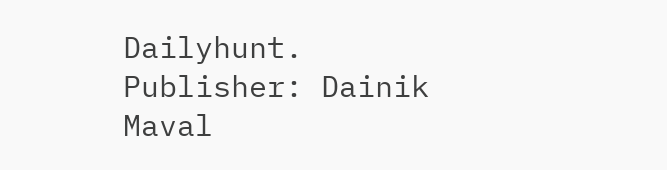Dailyhunt. Publisher: Dainik Maval